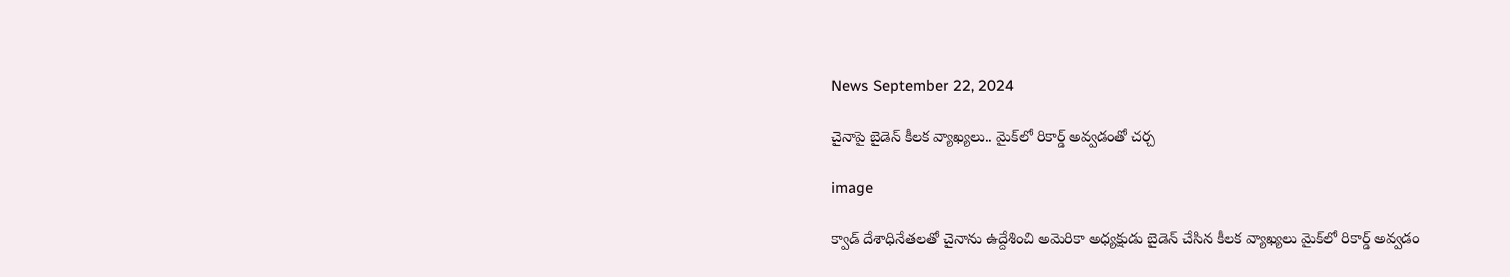News September 22, 2024

చైనాపై బైడెన్ కీలక వ్యాఖ్యలు.. మైక్‌లో రికార్డ్ అవ్వడంతో చర్చ

image

క్వాడ్ దేశాధినేత‌ల‌తో చైనాను ఉద్దేశించి అమెరికా అధ్య‌క్షుడు బైడెన్ చేసిన కీల‌క వ్యాఖ్య‌లు మైక్‌లో రికార్డ్ అవ్వ‌డం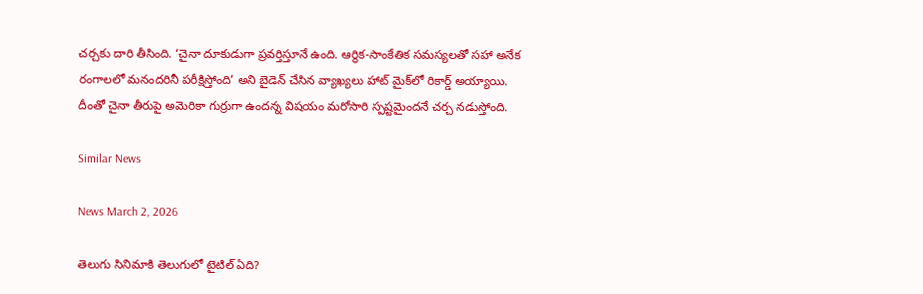చ‌ర్చ‌కు దారి తీసింది. ‘చైనా దూకుడుగా ప్రవర్తిస్తూనే ఉంది. ఆర్థిక-సాంకేతిక సమస్యలతో సహా అనేక రంగాలలో మనందరినీ పరీక్షిస్తోంది’ అని బైడెన్ చేసిన వ్యాఖ్య‌లు హాట్ మైక్‌లో రికార్డ్ అయ్యాయి. దీంతో చైనా తీరుపై అమెరికా గుర్రుగా ఉంద‌న్న విష‌యం మరోసారి స్ప‌ష్ట‌మైంద‌నే చ‌ర్చ న‌డుస్తోంది.

Similar News

News March 2, 2026

తెలుగు సినిమాకి తెలుగులో టైటిల్ ఏది?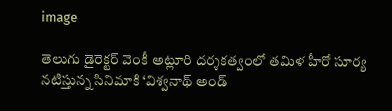image

తెలుగు డైరెక్టర్ వెంకీ అట్లూరి దర్శకత్వంలో తమిళ హీరో సూర్య నటిస్తున్న సినిమాకి ‘విశ్వనాథ్ అండ్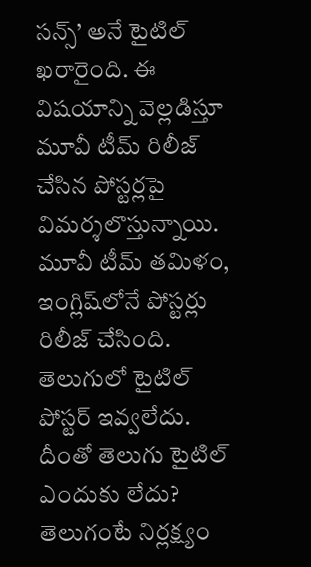సన్స్’ అనే టైటిల్ ఖరారైంది. ఈ విషయాన్ని వెల్లడిస్తూ మూవీ టీమ్ రిలీజ్ చేసిన పోస్టర్లపై విమర్శలొస్తున్నాయి. మూవీ టీమ్ తమిళం, ఇంగ్లిష్‌లోనే పోస్టర్లు రిలీజ్ చేసింది. తెలుగులో టైటిల్ పోస్టర్ ఇవ్వలేదు. దీంతో తెలుగు టైటిల్ ఎందుకు లేదు? తెలుగంటే నిర్లక్ష్యం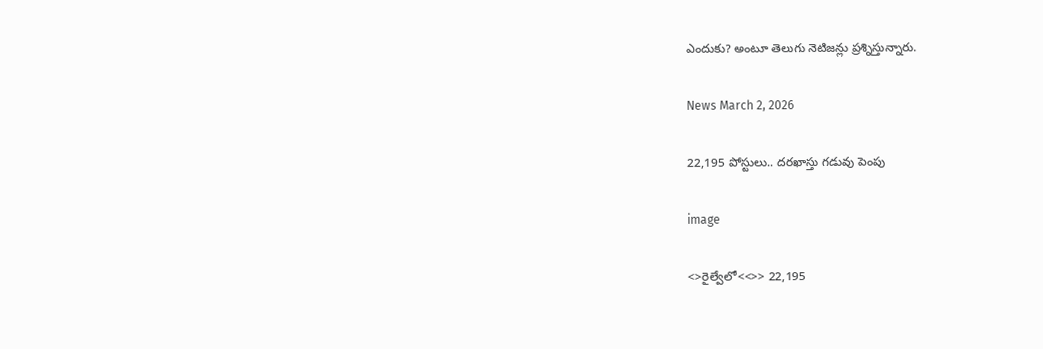ఎందుకు? అంటూ తెలుగు నెటిజన్లు ప్రశ్నిస్తున్నారు.

News March 2, 2026

22,195 పోస్టులు.. దరఖాస్తు గడువు పెంపు

image

<>రైల్వేలో<<>> 22,195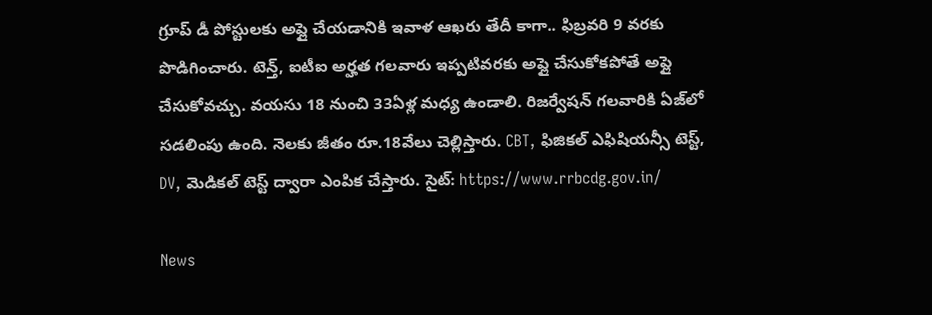గ్రూప్ డీ పోస్టులకు అప్లై చేయడానికి ఇవాళ ఆఖరు తేదీ కాగా.. ఫిబ్రవరి 9 వరకు పొడిగించారు. టెన్త్, ఐటీఐ అర్హత గలవారు ఇప్పటివరకు అప్లై చేసుకోకపోతే అప్లై చేసుకోవచ్చు. వయసు 18 నుంచి 33ఏళ్ల మధ్య ఉండాలి. రిజర్వేషన్ గలవారికి ఏజ్‌లో సడలింపు ఉంది. నెలకు జీతం రూ.18వేలు చెల్లిస్తారు. CBT, ఫిజికల్ ఎఫిషియన్సీ టెస్ట్, DV, మెడికల్ టెస్ట్ ద్వారా ఎంపిక చేస్తారు. సైట్: https://www.rrbcdg.gov.in/

News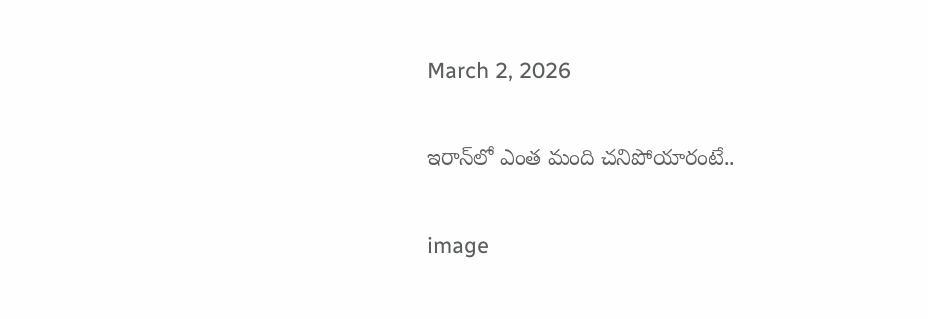March 2, 2026

ఇరాన్‌లో ఎంత మంది చనిపోయారంటే..

image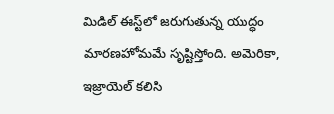మిడిల్ ఈస్ట్‌లో జరుగుతున్న యుద్ధం మారణహోమమే సృష్టిస్తోంది. అమెరికా, ఇజ్రాయెల్ కలిసి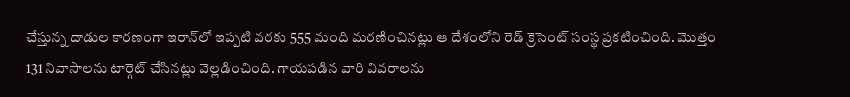చేస్తున్న దాడుల కారణంగా ఇరాన్‌లో ఇప్పటి వరకు 555 మంది మరణించినట్లు ఆ దేశంలోని రెడ్ క్రెసెంట్ సంస్థ ప్రకటించింది. మొత్తం 131 నివాసాలను టార్గెట్ చేసినట్లు వెల్లడించింది. గాయపడిన వారి వివరాలను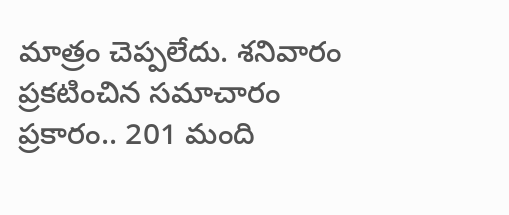మాత్రం చెప్పలేదు. శనివారం ప్రకటించిన సమాచారం ప్రకారం.. 201 మంది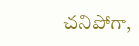చనిపోగా,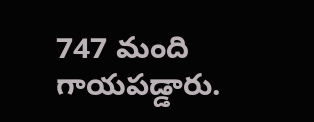747 మంది గాయపడ్డారు.